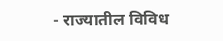- राज्यातील विविध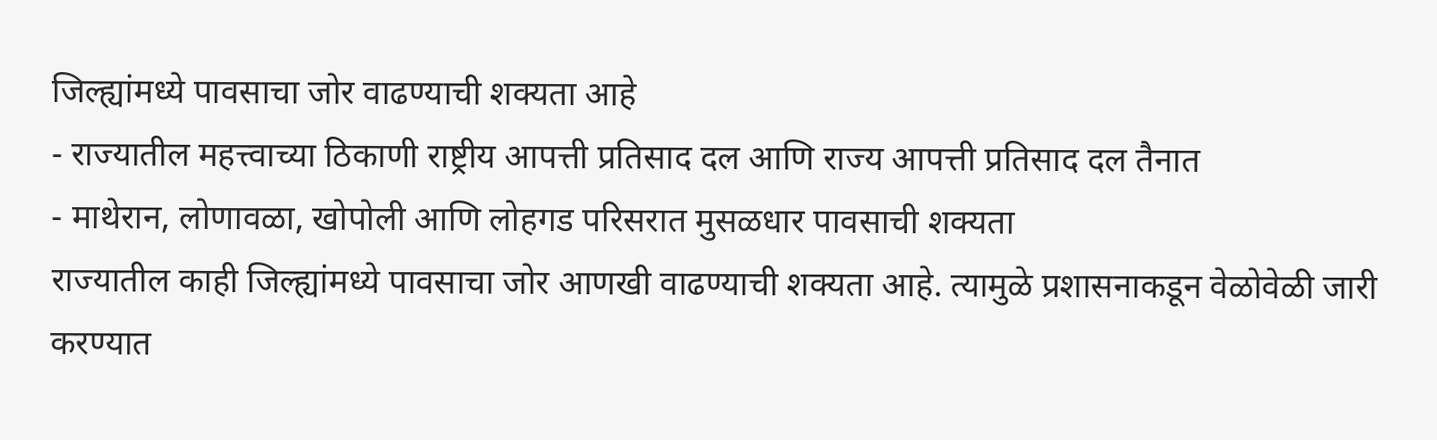जिल्ह्यांमध्ये पावसाचा जोर वाढण्याची शक्यता आहे
- राज्यातील महत्त्वाच्या ठिकाणी राष्ट्रीय आपत्ती प्रतिसाद दल आणि राज्य आपत्ती प्रतिसाद दल तैनात
- माथेरान, लोणावळा, खोपोली आणि लोहगड परिसरात मुसळधार पावसाची शक्यता
राज्यातील काही जिल्ह्यांमध्ये पावसाचा जोर आणखी वाढण्याची शक्यता आहे. त्यामुळे प्रशासनाकडून वेळोवेळी जारी करण्यात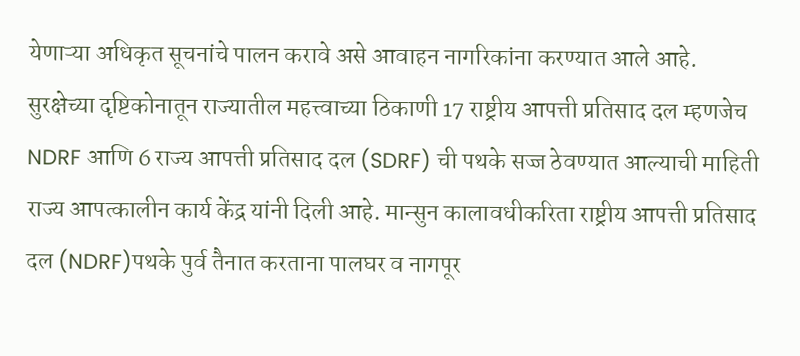येणाऱ्या अधिकृत सूचनांचे पालन करावे असे आवाहन नागरिकांना करण्यात आले आहे. सुरक्षेच्या दृष्टिकोनातून राज्यातील महत्त्वाच्या ठिकाणी 17 राष्ट्रीय आपत्ती प्रतिसाद दल म्हणजेच NDRF आणि 6 राज्य आपत्ती प्रतिसाद दल (SDRF) ची पथके सज्ज ठेवण्यात आल्याची माहिती राज्य आपत्कालीन कार्य केंद्र यांनी दिली आहे. मान्सुन कालावधीकरिता राष्ट्रीय आपत्ती प्रतिसाद दल (NDRF)पथके पुर्व तैनात करताना पालघर व नागपूर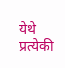येथे प्रत्येकी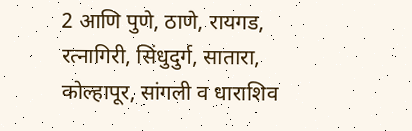2 आणि पुणे, ठाणे, रायगड, रत्नागिरी, सिंधुदुर्ग, सातारा, कोल्हापूर, सांगली व धाराशिव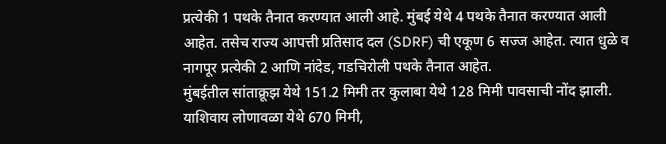प्रत्येकी 1 पथके तैनात करण्यात आली आहे. मुंबई येथे 4 पथके तैनात करण्यात आली आहेत. तसेच राज्य आपत्ती प्रतिसाद दल (SDRF) ची एकूण 6 सज्ज आहेत. त्यात धुळे व नागपूर प्रत्येकी 2 आणि नांदेड, गडचिरोली पथके तैनात आहेत.
मुंबईतील सांताक्रूझ येथे 151.2 मिमी तर कुलाबा येथे 128 मिमी पावसाची नोंद झाली. याशिवाय लोणावळा येथे 670 मिमी,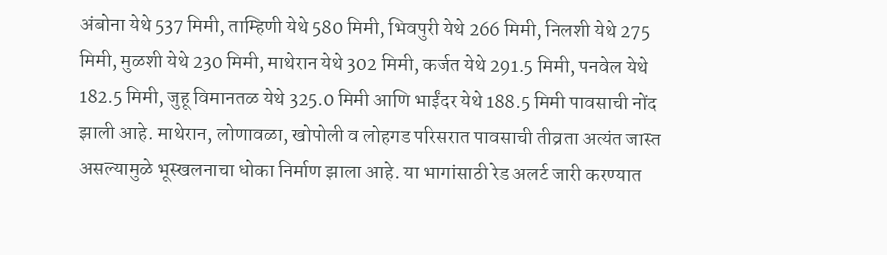अंबोना येथे 537 मिमी, ताम्हिणी येथे 580 मिमी, भिवपुरी येथे 266 मिमी, निलशी येथे 275 मिमी, मुळशी येथे 230 मिमी, माथेरान येथे 302 मिमी, कर्जत येथे 291.5 मिमी, पनवेल येथे 182.5 मिमी, जुहू विमानतळ येथे 325.0 मिमी आणि भाईंदर येथे 188.5 मिमी पावसाची नोंद झाली आहे. माथेरान, लोणावळा, खोपोली व लोहगड परिसरात पावसाची तीव्रता अत्यंत जास्त असल्यामुळे भूस्खलनाचा धोका निर्माण झाला आहे. या भागांसाठी रेड अलर्ट जारी करण्यात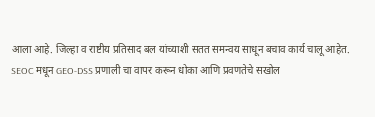आला आहे. जिल्हा व राष्टीय प्रतिसाद बल यांच्याशी सतत समन्वय साधून बचाव कार्य चालू आहेत.
SEOC मधून GEO-DSS प्रणाली चा वापर करून धोका आणि प्रवणतेचे सखोल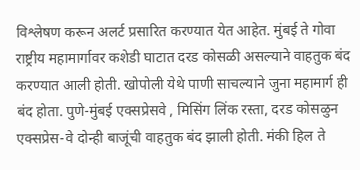विश्लेषण करून अलर्ट प्रसारित करण्यात येत आहेत. मुंबई ते गोवा राष्ट्रीय महामार्गावर कशेडी घाटात दरड कोसळी असल्याने वाहतुक बंद करण्यात आली होती. खोपोली येथे पाणी साचल्याने जुना महामार्ग ही बंद होता. पुणे-मुंबई एक्सप्रेसवे , मिसिंग लिंक रस्ता, दरड कोसळुन एक्सप्रेस-वे दोन्ही बाजूंची वाहतुक बंद झाली होती. मंकी हिल ते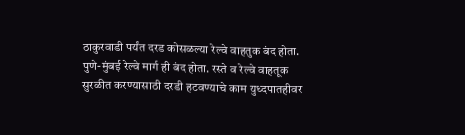ठाकुरवाडी पर्यंत दरड कोसळल्या रेल्वे वाहतुक बंद होता. पुणे-मुंबई रेल्वे मार्ग ही बंद होता. रस्ते व रेल्वे वाहतूक सुरळीत करण्यासाठी दरडी हटवण्याचे काम युध्दपातहीवर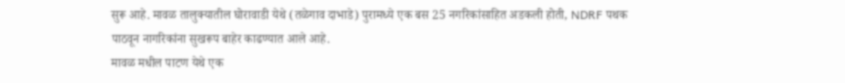सुरू आहे. मावळ तालुक्यातील घोरावाडी येथे (तळेगाव दाभाडे) पुरामध्ये एक बस 25 नगरिकांसाहित अडकली होती, NDRF पथक पाठवून नागरिकांना सुखरूप बाहेर काढण्यात आले आहे.
मावळ मधील पाटण येथे एक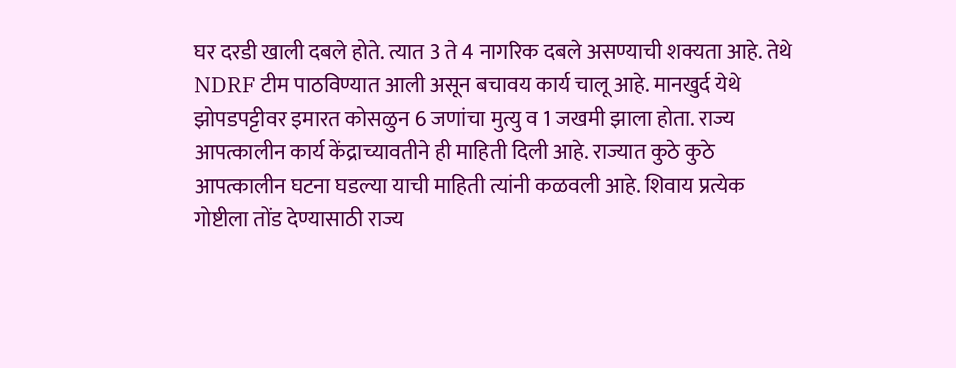घर दरडी खाली दबले होते. त्यात 3 ते 4 नागरिक दबले असण्याची शक्यता आहे. तेथे NDRF टीम पाठविण्यात आली असून बचावय कार्य चालू आहे. मानखुर्द येथे झोपडपट्टीवर इमारत कोसळुन 6 जणांचा मुत्यु व 1 जखमी झाला होता. राज्य आपत्कालीन कार्य केंद्राच्यावतीने ही माहिती दिली आहे. राज्यात कुठे कुठे आपत्कालीन घटना घडल्या याची माहिती त्यांनी कळवली आहे. शिवाय प्रत्येक गोष्टीला तोंड देण्यासाठी राज्य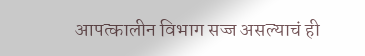आपत्कालीन विभाग सज्ज असल्याचं ही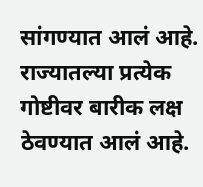सांगण्यात आलं आहे. राज्यातल्या प्रत्येक गोष्टीवर बारीक लक्ष ठेवण्यात आलं आहे.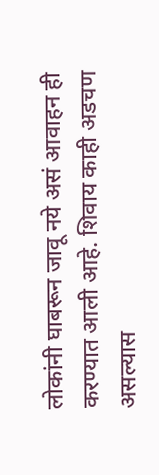लोकांनी घाबरून जावू नये असं आवाहन ही करण्यात आली आहे. शिवाय काही अडचण असल्यास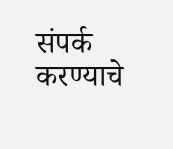संपर्क करण्याचे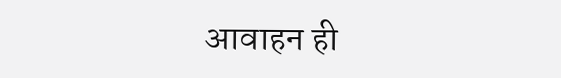आवाहन ही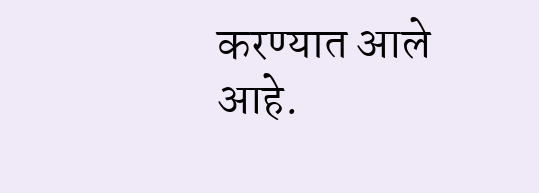करण्यात आले आहे.